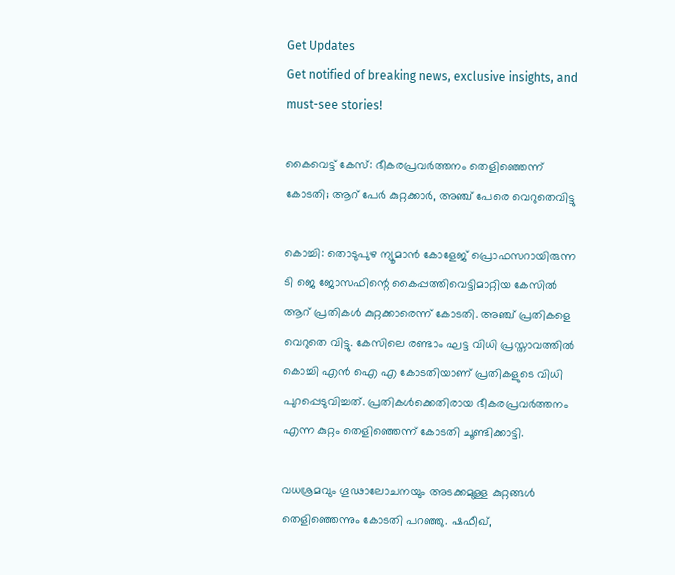Get Updates
Get notified of breaking news, exclusive insights, and must-see stories!

കൈവെട്ട് കേസ്: ഭീകരപ്രവര്‍ത്തനം തെളിഞ്ഞെന്ന് കോടതി; ആറ് പേര്‍ കുറ്റക്കാര്‍, അഞ്ച് പേരെ വെറുതെവിട്ടു

കൊച്ചി: തൊടുപുഴ ന്യൂമാന്‍ കോളേജ് പ്രൊഫസറായിരുന്ന ടി ജെ ജോസഫിന്റെ കൈപ്പത്തിവെട്ടിമാറ്റിയ കേസില്‍ ആറ് പ്രതികള്‍ കുറ്റക്കാരെന്ന് കോടതി. അഞ്ച് പ്രതികളെ വെറുതെ വിട്ടു. കേസിലെ രണ്ടാം ഘട്ട വിധി പ്രസ്താവത്തില്‍ കൊച്ചി എന്‍ ഐ എ കോടതിയാണ് പ്രതികളുടെ വിധി പുറപ്പെടുവിച്ചത്. പ്രതികള്‍ക്കെതിരായ ഭീകരപ്രവര്‍ത്തനം എന്ന കുറ്റം തെളിഞ്ഞെന്ന് കോടതി ചൂണ്ടിക്കാട്ടി.

വധശ്രമവും ഗൂഢാലോചനയും അടക്കമുള്ള കുറ്റങ്ങള്‍ തെളിഞ്ഞെന്നും കോടതി പറഞ്ഞു. ഷഫീഖ്,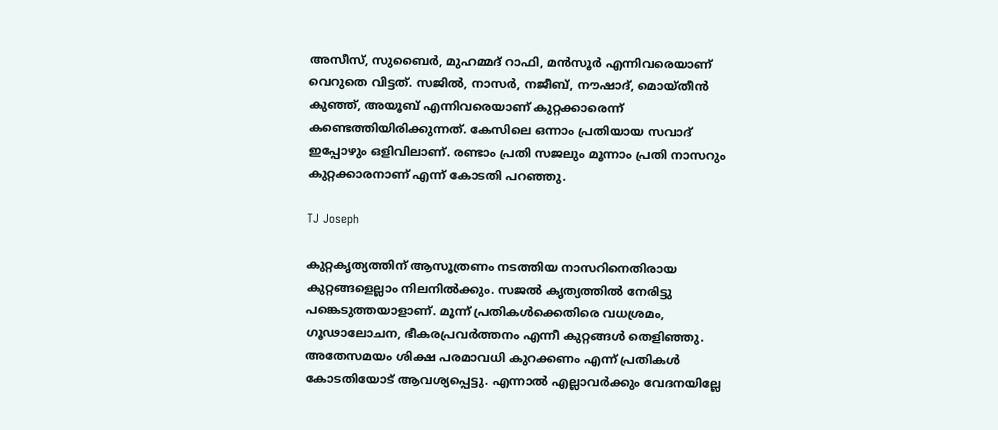അസീസ്, സുബൈര്‍, മുഹമ്മദ് റാഫി, മന്‍സൂര്‍ എന്നിവരെയാണ് വെറുതെ വിട്ടത്. സജില്‍, നാസര്‍, നജീബ്, നൗഷാദ്, മൊയ്തീന്‍ കുഞ്ഞ്, അയൂബ് എന്നിവരെയാണ് കുറ്റക്കാരെന്ന് കണ്ടെത്തിയിരിക്കുന്നത്. കേസിലെ ഒന്നാം പ്രതിയായ സവാദ് ഇപ്പോഴും ഒളിവിലാണ്. രണ്ടാം പ്രതി സജലും മൂന്നാം പ്രതി നാസറും കുറ്റക്കാരനാണ് എന്ന് കോടതി പറഞ്ഞു.

TJ Joseph

കുറ്റകൃത്യത്തിന് ആസൂത്രണം നടത്തിയ നാസറിനെതിരായ കുറ്റങ്ങളെല്ലാം നിലനില്‍ക്കും. സജല്‍ കൃത്യത്തില്‍ നേരിട്ടു പങ്കെടുത്തയാളാണ്. മൂന്ന് പ്രതികള്‍ക്കെതിരെ വധശ്രമം, ഗൂഢാലോചന, ഭീകരപ്രവര്‍ത്തനം എന്നീ കുറ്റങ്ങള്‍ തെളിഞ്ഞു. അതേസമയം ശിക്ഷ പരമാവധി കുറക്കണം എന്ന് പ്രതികള്‍ കോടതിയോട് ആവശ്യപ്പെട്ടു. എന്നാല്‍ എല്ലാവര്‍ക്കും വേദനയില്ലേ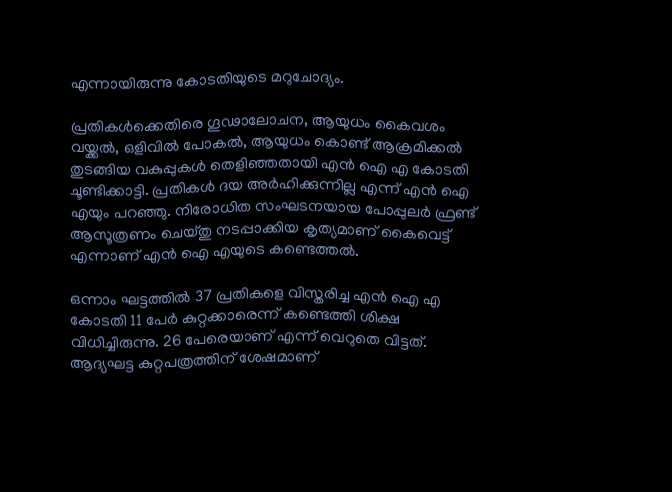എന്നായിരുന്നു കോടതിയുടെ മറുചോദ്യം.

പ്രതികള്‍ക്കെതിരെ ഗൂഢാലോചന, ആയുധം കൈവശം വയ്ക്കല്‍, ഒളിവില്‍ പോകല്‍, ആയുധം കൊണ്ട് ആക്രമിക്കല്‍ തുടങ്ങിയ വകുപ്പുകള്‍ തെളിഞ്ഞതായി എന്‍ ഐ എ കോടതി ചൂണ്ടിക്കാട്ടി. പ്രതികള്‍ ദയ അര്‍ഹിക്കുന്നില്ല എന്ന് എന്‍ ഐ എയും പറഞ്ഞു. നിരോധിത സംഘടനയായ പോപ്പുലര്‍ ഫ്രണ്ട് ആസൂത്രണം ചെയ്തു നടപ്പാക്കിയ കൃത്യമാണ് കൈവെട്ട് എന്നാണ് എന്‍ ഐ എയുടെ കണ്ടെത്തല്‍.

ഒന്നാം ഘട്ടത്തില്‍ 37 പ്രതികളെ വിസ്തരിച്ച എന്‍ ഐ എ കോടതി 11 പേര്‍ കുറ്റക്കാരെന്ന് കണ്ടെത്തി ശിക്ഷ വിധിച്ചിരുന്നു. 26 പേരെയാണ് എന്ന് വെറുതെ വിട്ടത്. ആദ്യഘട്ട കുറ്റപത്രത്തിന് ശേഷമാണ്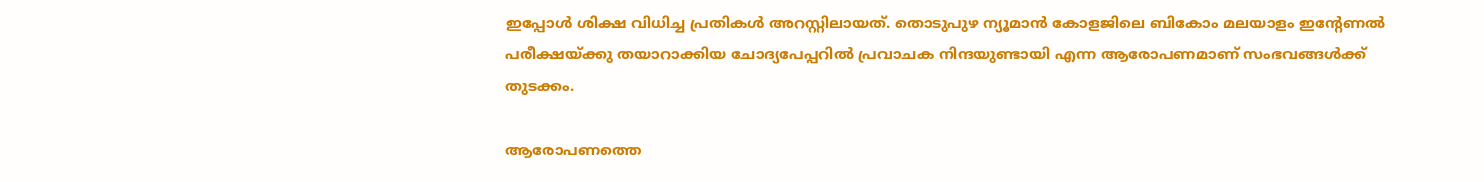ഇപ്പോള്‍ ശിക്ഷ വിധിച്ച പ്രതികള്‍ അറസ്റ്റിലായത്. തൊടുപുഴ ന്യൂമാന്‍ കോളജിലെ ബികോം മലയാളം ഇന്റേണല്‍ പരീക്ഷയ്ക്കു തയാറാക്കിയ ചോദ്യപേപ്പറില്‍ പ്രവാചക നിന്ദയുണ്ടായി എന്ന ആരോപണമാണ് സംഭവങ്ങള്‍ക്ക് തുടക്കം.

ആരോപണത്തെ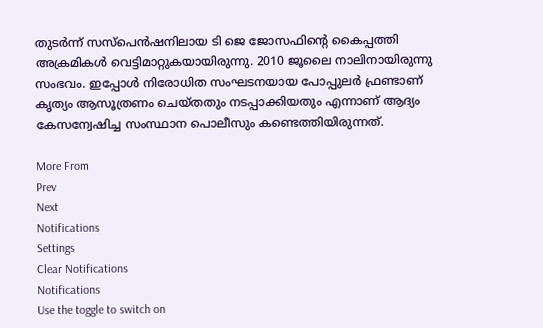തുടര്‍ന്ന് സസ്‌പെന്‍ഷനിലായ ടി ജെ ജോസഫിന്റെ കൈപ്പത്തി അക്രമികള്‍ വെട്ടിമാറ്റുകയായിരുന്നു. 2010 ജൂലൈ നാലിനായിരുന്നു സംഭവം. ഇപ്പോള്‍ നിരോധിത സംഘടനയായ പോപ്പുലര്‍ ഫ്രണ്ടാണ് കൃത്യം ആസൂത്രണം ചെയ്തതും നടപ്പാക്കിയതും എന്നാണ് ആദ്യം കേസന്വേഷിച്ച സംസ്ഥാന പൊലീസും കണ്ടെത്തിയിരുന്നത്.

More From
Prev
Next
Notifications
Settings
Clear Notifications
Notifications
Use the toggle to switch on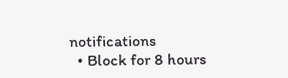notifications
  • Block for 8 hours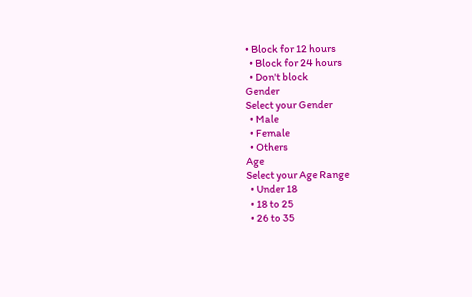• Block for 12 hours
  • Block for 24 hours
  • Don't block
Gender
Select your Gender
  • Male
  • Female
  • Others
Age
Select your Age Range
  • Under 18
  • 18 to 25
  • 26 to 35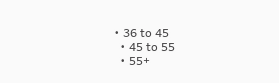• 36 to 45
  • 45 to 55
  • 55+